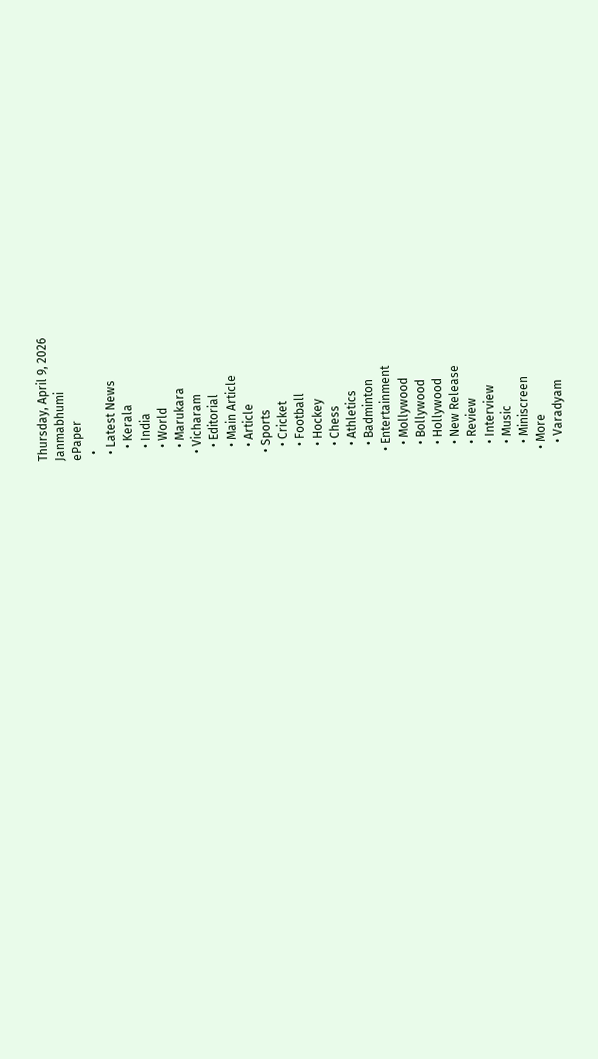Thursday, April 9, 2026
Janmabhumi
ePaper
  •
  • Latest News
    • Kerala
    • India
    • World
    • Marukara
  • Vicharam
    • Editorial
    • Main Article
    • Article
  • Sports
    • Cricket
    • Football
    • Hockey
    • Chess
    • Athletics
    • Badminton
  • Entertainment
    • Mollywood
    • Bollywood
    • Hollywood
    • New Release
    • Review
    • Interview
    • Music
    • Miniscreen
  • More
    • Varadyam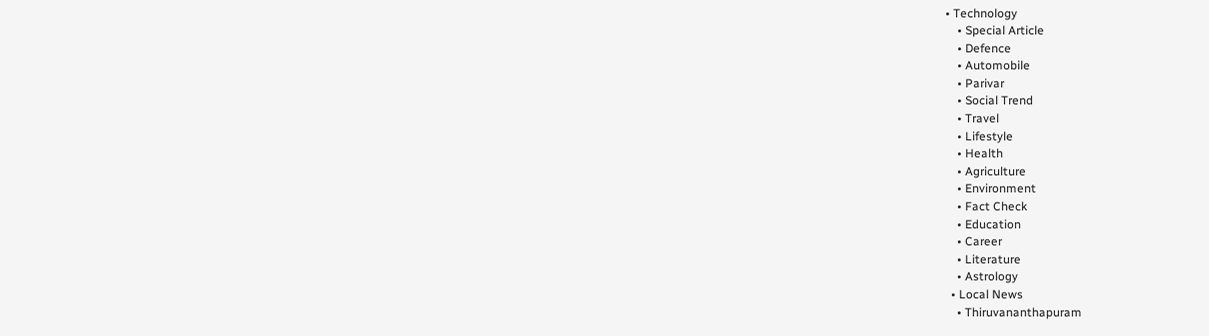• Technology
    • Special Article
    • Defence
    • Automobile
    • Parivar
    • Social Trend
    • Travel
    • Lifestyle
    • Health
    • Agriculture
    • Environment
    • Fact Check
    • Education
    • Career
    • Literature
    • Astrology
  • Local News
    • Thiruvananthapuram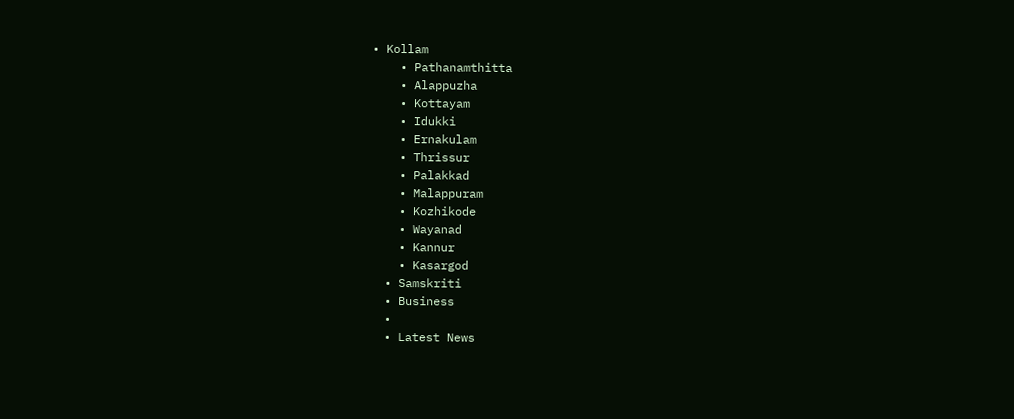• Kollam
    • Pathanamthitta
    • Alappuzha
    • Kottayam
    • Idukki
    • Ernakulam
    • Thrissur
    • Palakkad
    • Malappuram
    • Kozhikode
    • Wayanad
    • Kannur
    • Kasargod
  • Samskriti
  • Business
  •
  • Latest News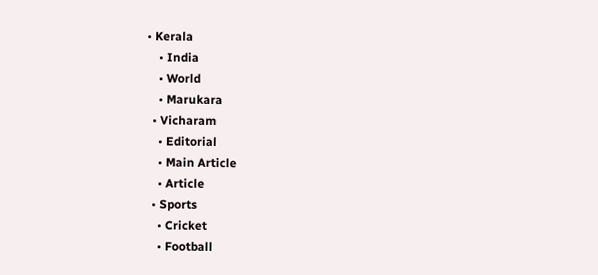• Kerala
    • India
    • World
    • Marukara
  • Vicharam
    • Editorial
    • Main Article
    • Article
  • Sports
    • Cricket
    • Football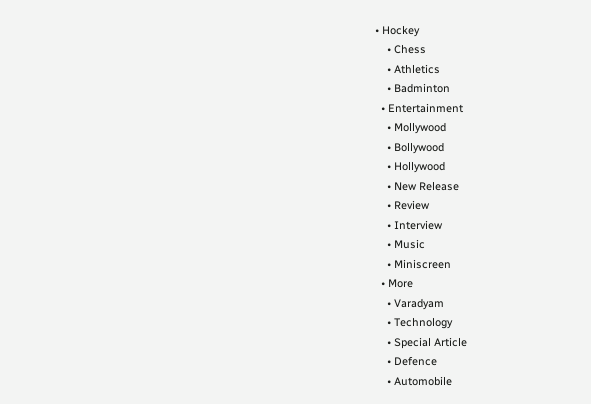• Hockey
    • Chess
    • Athletics
    • Badminton
  • Entertainment
    • Mollywood
    • Bollywood
    • Hollywood
    • New Release
    • Review
    • Interview
    • Music
    • Miniscreen
  • More
    • Varadyam
    • Technology
    • Special Article
    • Defence
    • Automobile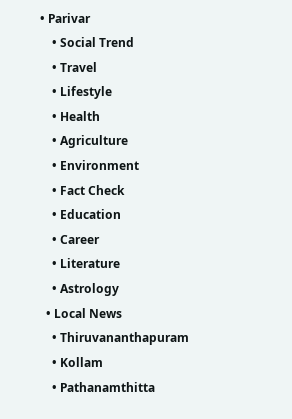• Parivar
    • Social Trend
    • Travel
    • Lifestyle
    • Health
    • Agriculture
    • Environment
    • Fact Check
    • Education
    • Career
    • Literature
    • Astrology
  • Local News
    • Thiruvananthapuram
    • Kollam
    • Pathanamthitta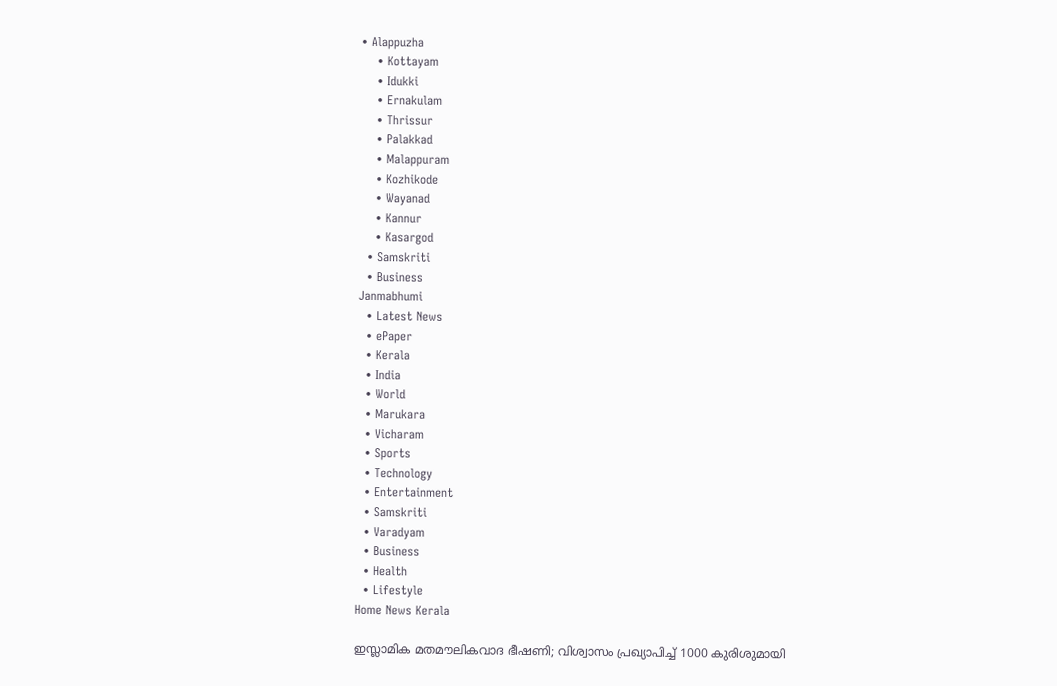• Alappuzha
    • Kottayam
    • Idukki
    • Ernakulam
    • Thrissur
    • Palakkad
    • Malappuram
    • Kozhikode
    • Wayanad
    • Kannur
    • Kasargod
  • Samskriti
  • Business
Janmabhumi
  • Latest News
  • ePaper
  • Kerala
  • India
  • World
  • Marukara
  • Vicharam
  • Sports
  • Technology
  • Entertainment
  • Samskriti
  • Varadyam
  • Business
  • Health
  • Lifestyle
Home News Kerala

ഇസ്ലാമിക മതമൗലികവാദ ഭീഷണി; വിശ്വാസം പ്രഖ്യാപിച്ച്‌ 1000 കുരിശുമായി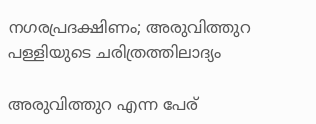നഗരപ്രദക്ഷിണം; അരുവിത്തുറ പള്ളിയുടെ ചരിത്രത്തിലാദ്യം

അരുവിത്തുറ എന്ന പേര്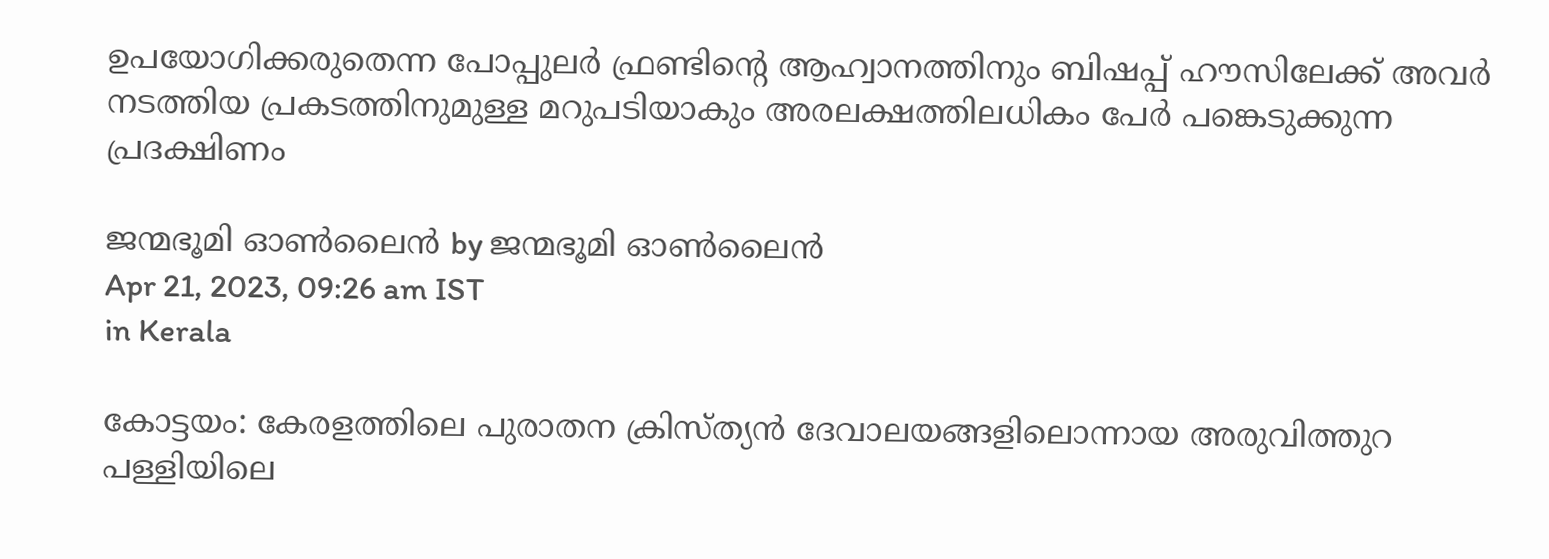ഉപയോഗിക്കരുതെന്ന പോപ്പുലര്‍ ഫ്രണ്ടിന്റെ ആഹ്വാനത്തിനും ബിഷപ്പ് ഹൗസിലേക്ക് അവര്‍ നടത്തിയ പ്രകടത്തിനുമുള്ള മറുപടിയാകും അരലക്ഷത്തിലധികം പേര്‍ പങ്കെടുക്കുന്ന പ്രദക്ഷിണം

ജന്മഭൂമി ഓണ്‍ലൈന്‍ by ജന്മഭൂമി ഓണ്‍ലൈന്‍
Apr 21, 2023, 09:26 am IST
in Kerala

കോട്ടയം: കേരളത്തിലെ പുരാതന ക്രിസ്ത്യന്‍ ദേവാലയങ്ങളിലൊന്നായ അരുവിത്തുറ പള്ളിയിലെ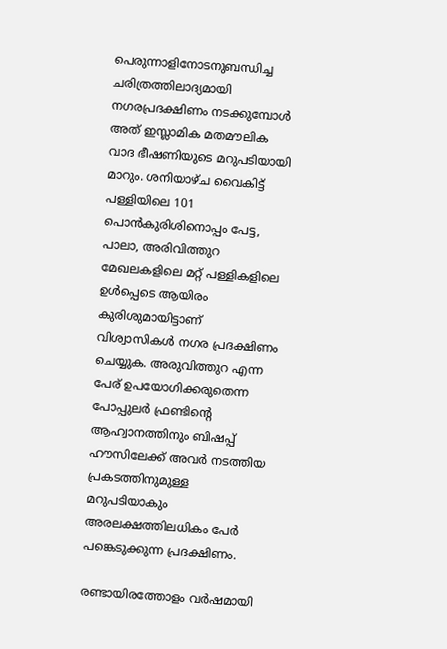പെരുന്നാളിനോടനുബന്ധിച്ച ചരിത്രത്തിലാദ്യമായി നഗരപ്രദക്ഷിണം നടക്കുമ്പോള്‍ അത് ഇസ്ലാമിക മതമൗലിക വാദ ഭീഷണിയുടെ മറുപടിയായി മാറും. ശനിയാഴ്ച വൈകിട്ട് പള്ളിയിലെ 101 പൊന്‍കുരിശിനൊപ്പം പേട്ട, പാലാ, അരിവിത്തുറ മേഖലകളിലെ മറ്റ് പള്ളികളിലെ ഉള്‍പ്പെടെ ആയിരം കുരിശുമായിട്ടാണ് വിശ്വാസികള്‍ നഗര പ്രദക്ഷിണം ചെയ്യുക. അരുവിത്തുറ എന്ന പേര് ഉപയോഗിക്കരുതെന്ന പോപ്പുലര്‍ ഫ്രണ്ടിന്റെ ആഹ്വാനത്തിനും ബിഷപ്പ് ഹൗസിലേക്ക് അവര്‍ നടത്തിയ പ്രകടത്തിനുമുള്ള മറുപടിയാകും അരലക്ഷത്തിലധികം പേര്‍ പങ്കെടുക്കുന്ന പ്രദക്ഷിണം.

രണ്ടായിരത്തോളം വര്‍ഷമായി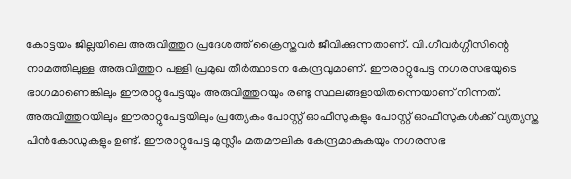കോട്ടയം ജില്ലയിലെ അരുവിത്തുറ പ്രദേശത്ത് ക്രൈസ്തവര്‍ ജീവിക്കുന്നതാണ്. വി.ഗീവര്‍ഗ്ഗീസിന്റെ നാമത്തിലുള്ള അരുവിത്തുറ പള്ളി പ്രമുഖ തീര്‍ത്ഥാടന കേന്ദ്രവുമാണ്. ഈരാറ്റുപേട്ട നഗരസഭയുടെ ഭാഗമാണെങ്കിലും ഈരാറ്റുപേട്ടയും അരുവിത്തുറയും രണ്ടു സ്ഥലങ്ങളായിതന്നെയാണ് നിന്നത്. അരുവിത്തുറയിലും ഈരാറ്റുപേട്ടയിലും പ്രത്യേകം പോസ്റ്റ് ഓഫീസുകളും പോസ്റ്റ് ഓഫീസുകള്‍ക്ക് വ്യത്യസ്ത പിന്‍കോഡുകളും ഉണ്ട്. ഈരാറ്റുപേട്ട മുസ്ലീം മതമൗലിക കേന്ദ്രമാകുകയും നഗരസഭ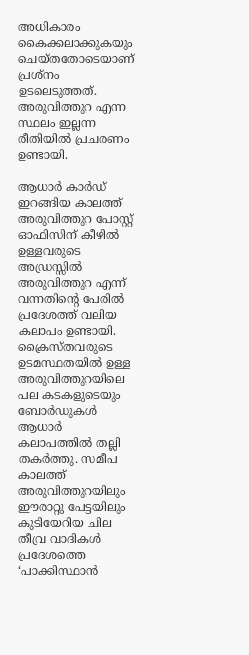അധികാരം കൈക്കലാക്കുകയും ചെയ്തതോടെയാണ് പ്രശ്‌നം ഉടലെടുത്തത്. അരുവിത്തുറ എന്ന സ്ഥലം ഇല്ലന്ന രീതിയില്‍ പ്രചരണം ഉണ്ടായി.

ആധാര്‍ കാര്‍ഡ് ഇറങ്ങിയ കാലത്ത് അരുവിത്തുറ പോസ്റ്റ് ഓഫിസിന് കീഴില്‍ ഉള്ളവരുടെ അഡ്രസ്സില്‍ അരുവിത്തുറ എന്ന് വന്നതിന്റെ പേരില്‍ പ്രദേശത്ത് വലിയ കലാപം ഉണ്ടായി. ക്രൈസ്തവരുടെ ഉടമസ്ഥതയില്‍ ഉള്ള അരുവിത്തുറയിലെ പല കടകളുടെയും ബോര്‍ഡുകള്‍ ആധാര്‍ കലാപത്തില്‍ തല്ലി തകര്‍ത്തു. സമീപ കാലത്ത് അരുവിത്തുറയിലും ഈരാറ്റു പേട്ടയിലും കുടിയേറിയ ചില തീവ്ര വാദികള്‍ പ്രദേശത്തെ ‘പാക്കിസ്ഥാന്‍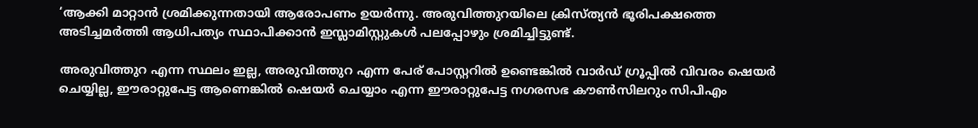‘ആക്കി മാറ്റാന്‍ ശ്രമിക്കുന്നതായി ആരോപണം ഉയര്‍ന്നു. അരുവിത്തുറയിലെ ക്രിസ്ത്യന്‍ ഭൂരിപക്ഷത്തെ അടിച്ചമര്‍ത്തി ആധിപത്യം സ്ഥാപിക്കാന്‍ ഇസ്ലാമിസ്റ്റുകള്‍ പലപ്പോഴും ശ്രമിച്ചിട്ടുണ്ട്.

അരുവിത്തുറ എന്ന സ്ഥലം ഇല്ല, അരുവിത്തുറ എന്ന പേര് പോസ്റ്ററില്‍ ഉണ്ടെങ്കില്‍ വാര്‍ഡ് ഗ്രൂപ്പില്‍ വിവരം ഷെയര്‍ ചെയ്യില്ല, ഈരാറ്റുപേട്ട ആണെങ്കില്‍ ഷെയര്‍ ചെയ്യാം എന്ന ഈരാറ്റുപേട്ട നഗരസഭ കൗണ്‍സിലറും സിപിഎം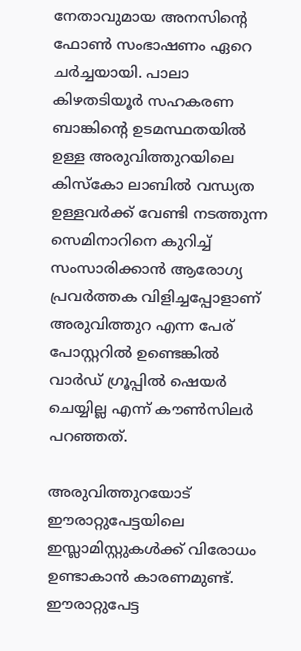നേതാവുമായ അനസിന്റെ ഫോണ്‍ സംഭാഷണം ഏറെ ചര്‍ച്ചയായി. പാലാ കിഴതടിയൂര്‍ സഹകരണ ബാങ്കിന്റെ ഉടമസ്ഥതയില്‍ ഉള്ള അരുവിത്തുറയിലെ കിസ്‌കോ ലാബില്‍ വന്ധ്യത ഉള്ളവര്‍ക്ക് വേണ്ടി നടത്തുന്ന സെമിനാറിനെ കുറിച്ച് സംസാരിക്കാന്‍ ആരോഗ്യ പ്രവര്‍ത്തക വിളിച്ചപ്പോളാണ് അരുവിത്തുറ എന്ന പേര് പോസ്റ്ററില്‍ ഉണ്ടെങ്കില്‍ വാര്‍ഡ് ഗ്രൂപ്പില്‍ ഷെയര്‍ ചെയ്യില്ല എന്ന് കൗണ്‍സിലര്‍ പറഞ്ഞത്.

അരുവിത്തുറയോട് ഈരാറ്റുപേട്ടയിലെ ഇസ്ലാമിസ്റ്റുകള്‍ക്ക് വിരോധം ഉണ്ടാകാന്‍ കാരണമുണ്ട്. ഈരാറ്റുപേട്ട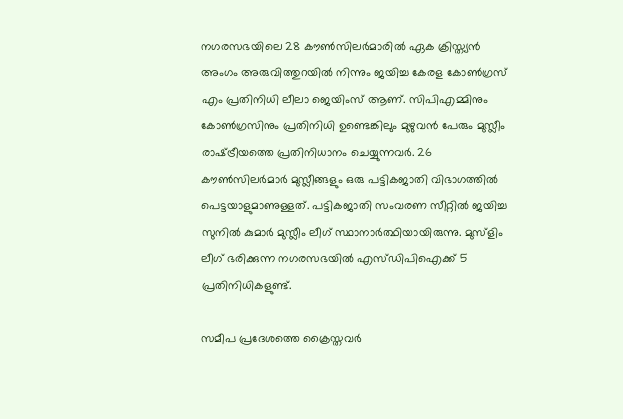നഗരസഭയിലെ 28 കൗണ്‍സിലര്‍മാരില്‍ ഏക ക്രിസ്ത്യന്‍ അംഗം അരുവിത്തുറയില്‍ നിന്നും ജയിച്ച കേരള കോണ്‍ഗ്രസ് എം പ്രതിനിധി ലീലാ ജെയിംസ് ആണ്. സിപിഎമ്മിനും കോണ്‍ഗ്രസിനും പ്രതിനിധി ഉണ്ടെങ്കിലും മുഴുവന്‍ പേരും മുസ്ലീം രാഷ്‌ട്രീയത്തെ പ്രതിനിധാനം ചെയ്യുന്നവര്‍. 26 കൗണ്‍സിലര്‍മാര്‍ മുസ്ലീങ്ങളും ഒരു പട്ടികജാതി വിഭാഗത്തില്‍ പെട്ടയാളുമാണുള്ളത്. പട്ടികജാതി സംവരണ സീറ്റില്‍ ജയിച്ച സുനില്‍ കുമാര്‍ മുസ്ലീം ലീഗ് സ്ഥാനാര്‍ത്ഥിയായിരുന്നു. മുസ്‌ളിം ലീഗ് ഭരിക്കുന്ന നഗരസഭയില്‍ എസ്ഡിപിഐക്ക് 5 പ്രതിനിധികളുണ്ട്.

സമീപ പ്രദേശത്തെ ക്രൈസ്തവര്‍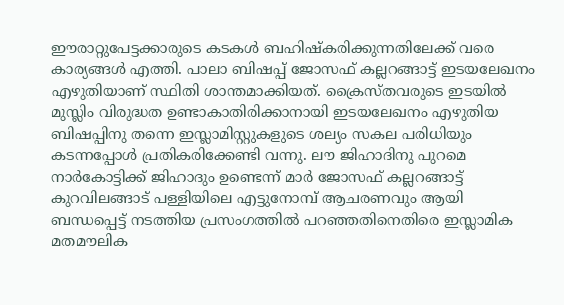ഈരാറ്റുപേട്ടക്കാരുടെ കടകള്‍ ബഹിഷ്‌കരിക്കുന്നതിലേക്ക് വരെ കാര്യങ്ങള്‍ എത്തി. പാലാ ബിഷപ്പ് ജോസഫ് കല്ലറങ്ങാട്ട് ഇടയലേഖനം എഴുതിയാണ് സ്ഥിതി ശാന്തമാക്കിയത്. ക്രൈസ്തവരുടെ ഇടയില്‍ മുസ്ലിം വിരുദ്ധത ഉണ്ടാകാതിരിക്കാനായി ഇടയലേഖനം എഴുതിയ ബിഷപ്പിനു തന്നെ ഇസ്ലാമിസ്റ്റുകളുടെ ശല്യം സകല പരിധിയും കടന്നപ്പോള്‍ പ്രതികരിക്കേണ്ടി വന്നു. ലൗ ജിഹാദിനു പുറമെ നാര്‍കോട്ടിക്ക് ജിഹാദും ഉണ്ടെന്ന് മാര്‍ ജോസഫ് കല്ലറങ്ങാട്ട് കുറവിലങ്ങാട് പള്ളിയിലെ എട്ടുനോമ്പ് ആചരണവും ആയി ബന്ധപ്പെട്ട് നടത്തിയ പ്രസംഗത്തില്‍ പറഞ്ഞതിനെതിരെ ഇസ്ലാമിക മതമൗലിക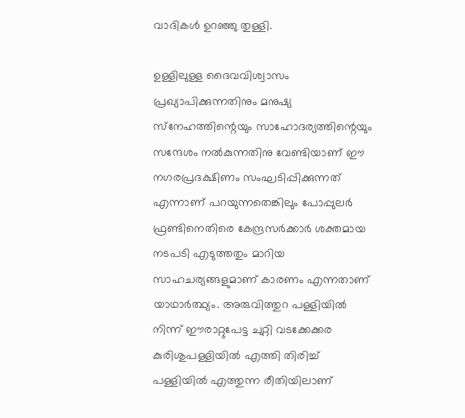വാദികള്‍ ഉറഞ്ഞു തുള്ളി.

ഉള്ളിലുള്ള ദൈവവിശ്വാസം പ്രഖ്യാപിക്കുന്നതിനും മനുഷ്യ സ്‌നേഹത്തിന്റെയും സാഹോദര്യത്തിന്റെയും സന്ദേശം നല്‍കുന്നതിനു വേണ്ടിയാണ് ഈ നഗരപ്രദക്ഷിണം സംഘടിപ്പിക്കുന്നത് എന്നാണ് പറയുന്നതെങ്കിലും പോപ്പുലര്‍ ഫ്രണ്ടിനെതിരെ കേന്ദ്രസര്‍ക്കാര്‍ ശക്തമായ നടപടി എടുത്തതും മാറിയ സാഹചര്യങ്ങളുമാണ് കാരണം എന്നതാണ് യാഥാര്‍ത്ഥ്യം. അരുവിത്തുറ പള്ളിയില്‍ നിന്ന് ഈരാറ്റുപേട്ട ചുറ്റി വടക്കേക്കര കുരിശുപള്ളിയില്‍ എത്തി തിരിച്ച് പള്ളിയില്‍ എത്തുന്ന രീതിയിലാണ്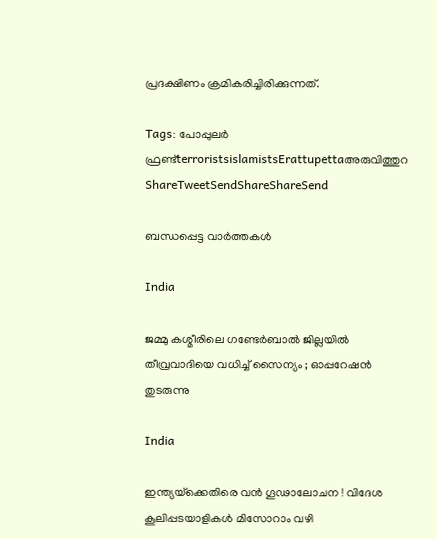പ്രദക്ഷിണം ക്രമികരിച്ചിരിക്കുന്നത്.

Tags: പോപ്പുലര്‍ ഫ്രണ്ട്terroristsislamistsErattupettaഅരുവിത്തുറ
ShareTweetSendShareShareSend

ബന്ധപ്പെട്ട വാര്‍ത്തകള്‍

India

ജമ്മു കശ്മീരിലെ ഗണ്ടേർബാൽ ജില്ലയിൽ തീവ്രവാദിയെ വധിച്ച് സൈന്യം ; ഓപ്പറേഷൻ തുടരുന്നു

India

ഇന്ത്യയ്‌ക്കെതിരെ വൻ ഗൂഢാലോചന ! വിദേശ കൂലിപ്പടയാളികൾ മിസോറാം വഴി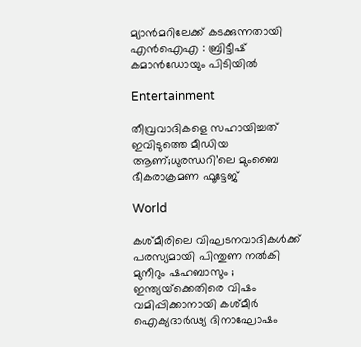മ്യാൻമറിലേക്ക് കടക്കുന്നതായി എൻഐഎ : ബ്രിട്ടീഷ് കമാൻഡോയും പിടിയിൽ

Entertainment

തീവ്രവാദികളെ സഹായിച്ചത് ഇവിടുത്തെ മീഡിയ ആണ്;ധുരന്ധറി’ലെ മുംബൈ ഭീകരാക്രമണ ഫൂട്ടേജ്

World

കശ്മീരിലെ വിഘടനവാദികൾക്ക് പരസ്യമായി പിന്തുണ നൽകി മുനീറും ഷഹബാസും ; ഇന്ത്യയ്‌ക്കെതിരെ വിഷം വമിപ്പിക്കാനായി കശ്മീർ ഐക്യദാർഢ്യ ദിനാഘോഷം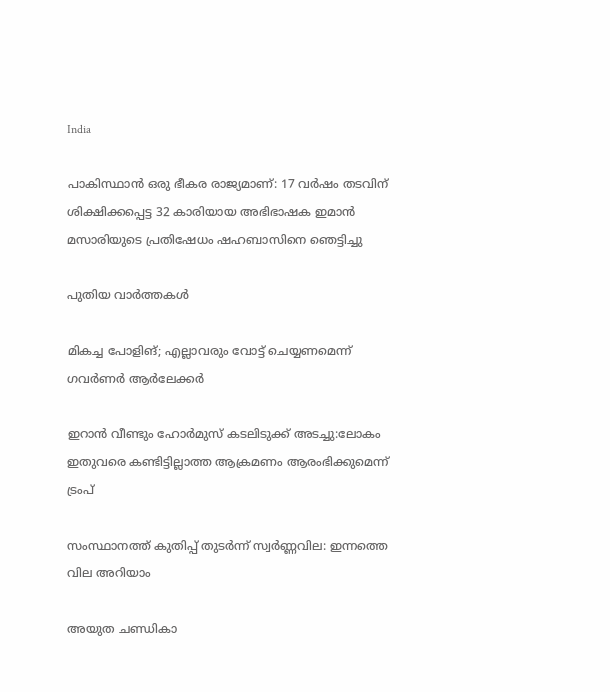India

പാകിസ്ഥാൻ ഒരു ഭീകര രാജ്യമാണ്: 17 വർഷം തടവിന് ശിക്ഷിക്കപ്പെട്ട 32 കാരിയായ അഭിഭാഷക ഇമാൻ മസാരിയുടെ പ്രതിഷേധം ഷഹബാസിനെ ഞെട്ടിച്ചു

പുതിയ വാര്‍ത്തകള്‍

മികച്ച പോളിങ്; എല്ലാവരും വോട്ട് ചെയ്യണമെന്ന് ഗവര്‍ണര്‍ ആര്‍ലേക്കര്‍

ഇറാൻ വീണ്ടും ഹോർമുസ് കടലിടുക്ക് അടച്ചു:ലോകം ഇതുവരെ കണ്ടിട്ടില്ലാത്ത ആക്രമണം ആരംഭിക്കുമെന്ന് ട്രംപ്

സംസ്ഥാനത്ത് കുതിപ്പ് തുടർന്ന് സ്വർണ്ണവില: ഇന്നത്തെ വില അറിയാം

അയുത ചണ്ഡികാ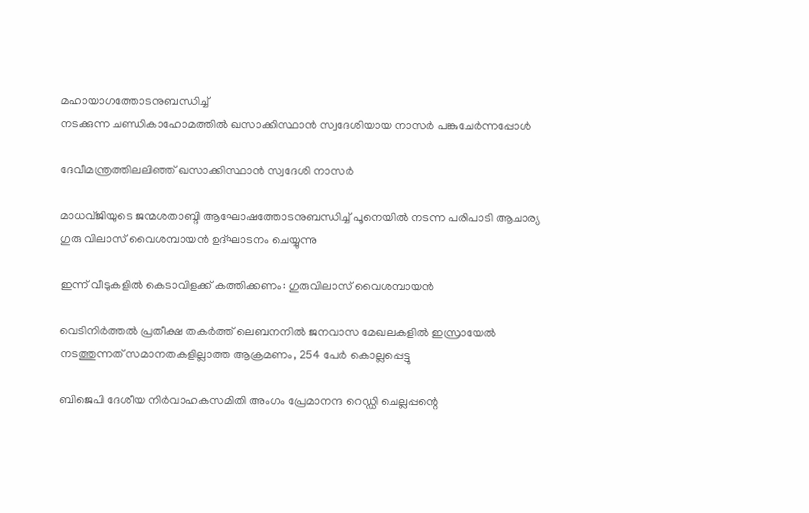മഹായാഗത്തോടനുബന്ധിച്ച്
നടക്കുന്ന ചണ്ഡികാഹോമത്തില്‍ ഖസാക്കിസ്ഥാന്‍ സ്വദേശിയായ നാസര്‍ പങ്കുചേര്‍ന്നപ്പോള്‍

ദേവീമന്ത്രത്തിലലിഞ്ഞ് ഖസാക്കിസ്ഥാന്‍ സ്വദേശി നാസര്‍

മാധവ്ജിയുടെ ജന്മശതാബ്ദി ആഘോഷത്തോടനുബന്ധിച്ച് പൂനെയില്‍ നടന്ന പരിപാടി ആചാര്യ ഗുരു വിലാസ് വൈശമ്പായന്‍ ഉദ്ഘാടനം ചെയ്യുന്നു

ഇന്ന് വീടുകളില്‍ കെടാവിളക്ക് കത്തിക്കണം: ഗുരുവിലാസ് വൈശമ്പായന്‍

വെടിനിര്‍ത്തല്‍ പ്രതീക്ഷ തകര്‍ത്ത് ലെബനനില്‍ ജനവാസ മേഖലകളിൽ ഇസ്രായേൽ നടത്തുന്നത് സമാനതകളില്ലാത്ത ആക്രമണം, 254 പേർ കൊല്ലപ്പെട്ടു

ബിജെപി ദേശീയ നിര്‍വാഹകസമിതി അംഗം പ്രേമാനന്ദ റെഡ്ഡി ചെല്ലപ്പന്റെ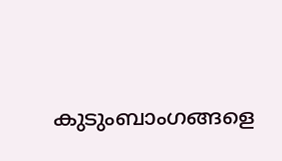കുടുംബാംഗങ്ങളെ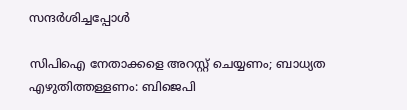സന്ദര്‍ശിച്ചപ്പോള്‍

സിപിഐ നേതാക്കളെ അറസ്റ്റ് ചെയ്യണം; ബാധ്യത എഴുതിത്തള്ളണം: ബിജെപി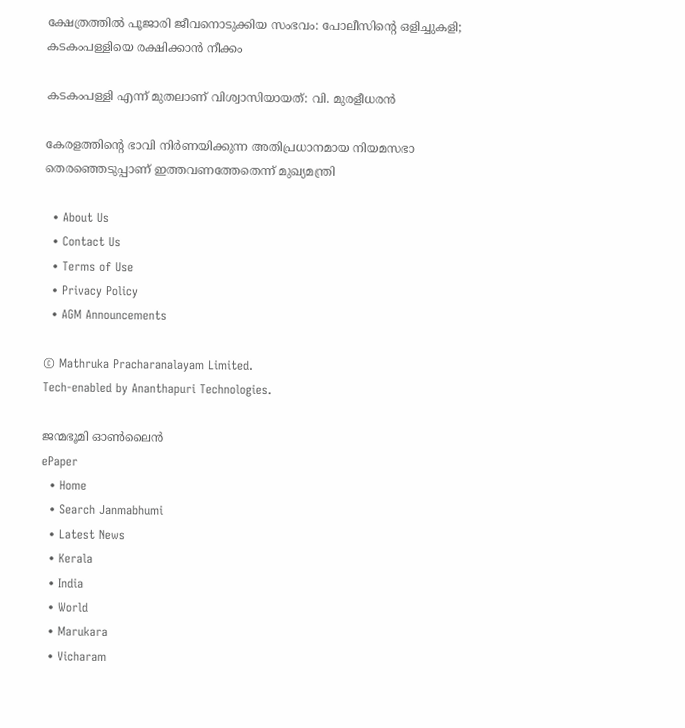ക്ഷേത്രത്തില്‍ പൂജാരി ജീവനൊടുക്കിയ സംഭവം: പോലീസിന്റെ ഒളിച്ചുകളി; കടകംപള്ളിയെ രക്ഷിക്കാന്‍ നീക്കം

കടകംപള്ളി എന്ന് മുതലാണ് വിശ്വാസിയായത്: വി. മുരളീധരന്‍

കേരളത്തിന്റെ ഭാവി നിർണയിക്കുന്ന അതിപ്രധാനമായ നിയമസഭാ തെരഞ്ഞെടുപ്പാണ് ഇത്തവണത്തേതെന്ന് മുഖ്യമന്ത്രി

  • About Us
  • Contact Us
  • Terms of Use
  • Privacy Policy
  • AGM Announcements

© Mathruka Pracharanalayam Limited.
Tech-enabled by Ananthapuri Technologies.

ജന്മഭൂമി ഓണ്‍ലൈന്‍
ePaper
  • Home
  • Search Janmabhumi
  • Latest News
  • Kerala
  • India
  • World
  • Marukara
  • Vicharam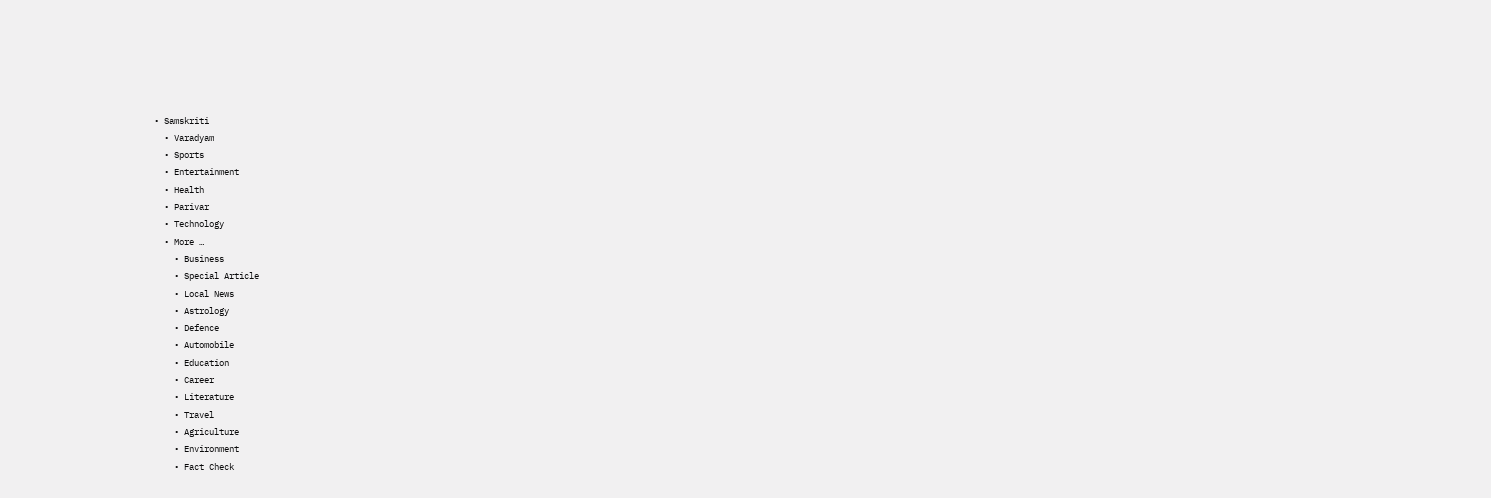• Samskriti
  • Varadyam
  • Sports
  • Entertainment
  • Health
  • Parivar
  • Technology
  • More …
    • Business
    • Special Article
    • Local News
    • Astrology
    • Defence
    • Automobile
    • Education
    • Career
    • Literature
    • Travel
    • Agriculture
    • Environment
    • Fact Check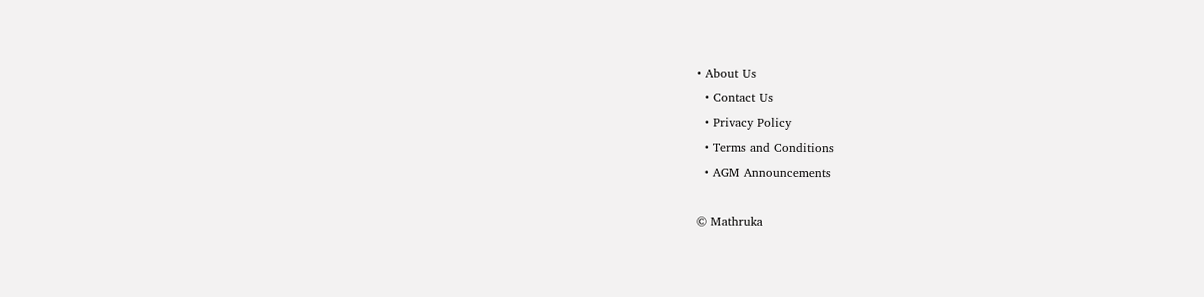• About Us
  • Contact Us
  • Privacy Policy
  • Terms and Conditions
  • AGM Announcements

© Mathruka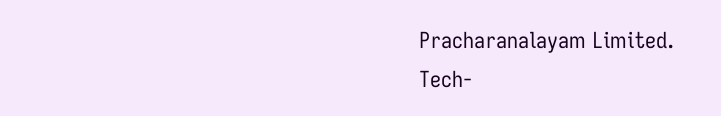Pracharanalayam Limited.
Tech-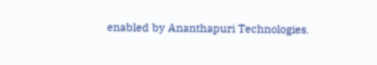enabled by Ananthapuri Technologies.